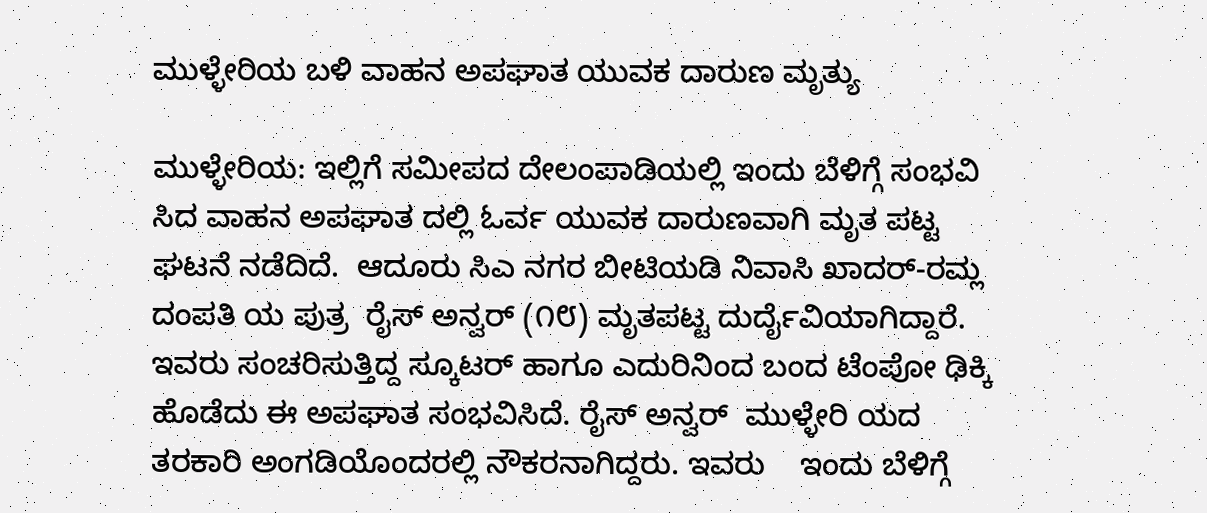ಮುಳ್ಳೇರಿಯ ಬಳಿ ವಾಹನ ಅಪಘಾತ ಯುವಕ ದಾರುಣ ಮೃತ್ಯು

ಮುಳ್ಳೇರಿಯ: ಇಲ್ಲಿಗೆ ಸಮೀಪದ ದೇಲಂಪಾಡಿಯಲ್ಲಿ ಇಂದು ಬೆಳಿಗ್ಗೆ ಸಂಭವಿ ಸಿದ ವಾಹನ ಅಪಘಾತ ದಲ್ಲಿ ಓರ್ವ ಯುವಕ ದಾರುಣವಾಗಿ ಮೃತ ಪಟ್ಟ ಘಟನೆ ನಡೆದಿದೆ.  ಆದೂರು ಸಿಎ ನಗರ ಬೀಟಿಯಡಿ ನಿವಾಸಿ ಖಾದರ್-ರಮ್ಲ ದಂಪತಿ ಯ ಪುತ್ರ  ರೈಸ್ ಅನ್ವರ್ (೧೮) ಮೃತಪಟ್ಟ ದುರ್ದೈವಿಯಾಗಿದ್ದಾರೆ.  ಇವರು ಸಂಚರಿಸುತ್ತಿದ್ದ ಸ್ಕೂಟರ್ ಹಾಗೂ ಎದುರಿನಿಂದ ಬಂದ ಟೆಂಪೋ ಢಿಕ್ಕಿ ಹೊಡೆದು ಈ ಅಪಘಾತ ಸಂಭವಿಸಿದೆ. ರೈಸ್ ಅನ್ವರ್  ಮುಳ್ಳೇರಿ ಯದ ತರಕಾರಿ ಅಂಗಡಿಯೊಂದರಲ್ಲಿ ನೌಕರನಾಗಿದ್ದರು. ಇವರು    ಇಂದು ಬೆಳಿಗ್ಗೆ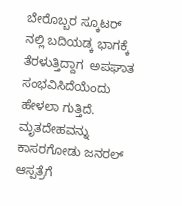ಬೇರೊಬ್ಬರ ಸ್ಕೂಟರ್ ನಲ್ಲಿ ಬದಿಯಡ್ಕ ಭಾಗಕ್ಕೆ ತೆರಳುತ್ತಿದ್ದಾಗ  ಅಪಘಾತ ಸಂಭವಿಸಿದೆಯೆಂದು ಹೇಳಲಾ ಗುತ್ತಿದೆ. ಮೃತದೇಹವನ್ನು ಕಾಸರಗೋಡು ಜನರಲ್ ಆಸ್ಪತ್ರೆಗೆ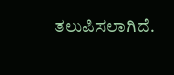ತಲುಪಿಸಲಾಗಿದೆ.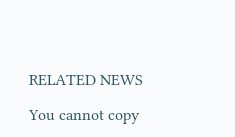RELATED NEWS

You cannot copy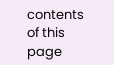contents of this page